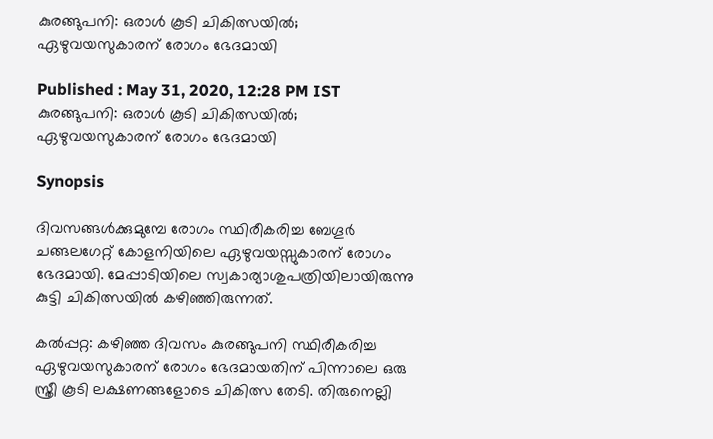കുരങ്ങുപനി: ഒരാള്‍ കൂടി ചികിത്സയില്‍; ഏഴുവയസുകാരന് രോഗം ഭേദമായി

Published : May 31, 2020, 12:28 PM IST
കുരങ്ങുപനി: ഒരാള്‍ കൂടി ചികിത്സയില്‍; ഏഴുവയസുകാരന് രോഗം ഭേദമായി

Synopsis

ദിവസങ്ങള്‍ക്കുമുമ്പേ രോഗം സ്ഥിരീകരിച്ച ബേഗൂര്‍ ചങ്ങലഗേറ്റ് കോളനിയിലെ ഏഴുവയസ്സുകാരന് രോഗം ഭേദമായി. മേപ്പാടിയിലെ സ്വകാര്യാശുപത്രിയിലായിരുന്നു കുട്ടി ചികിത്സയില്‍ കഴിഞ്ഞിരുന്നത്.

കല്‍പ്പറ്റ: കഴിഞ്ഞ ദിവസം കുരങ്ങുപനി സ്ഥിരീകരിച്ച ഏഴുവയസുകാരന് രോഗം ഭേദമായതിന് പിന്നാലെ ഒരു സ്ത്രീ കൂടി ലക്ഷണങ്ങളോടെ ചികിത്സ തേടി. തിരുനെല്ലി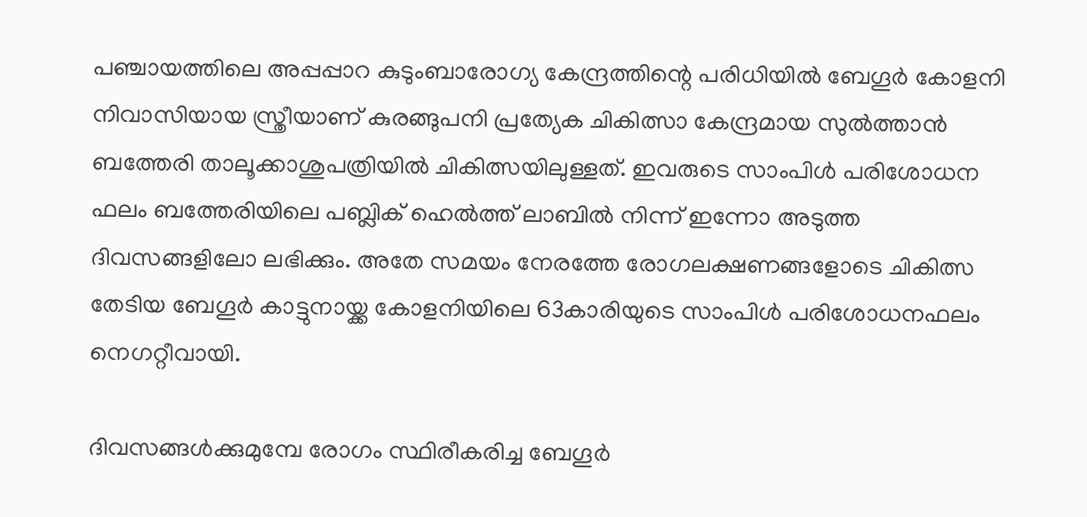പഞ്ചായത്തിലെ അപ്പപ്പാറ കുടുംബാരോഗ്യ കേന്ദ്രത്തിന്റെ പരിധിയില്‍ ബേഗൂര്‍ കോളനി നിവാസിയായ സ്ത്രീയാണ് കുരങ്ങുപനി പ്രത്യേക ചികിത്സാ കേന്ദ്രമായ സുല്‍ത്താന്‍ ബത്തേരി താലൂക്കാശുപത്രിയില്‍ ചികിത്സയിലുള്ളത്. ഇവരുടെ സാംപിള്‍ പരിശോധന ഫലം ബത്തേരിയിലെ പബ്ലിക് ഹെല്‍ത്ത് ലാബില്‍ നിന്ന് ഇന്നോ അടുത്ത ദിവസങ്ങളിലോ ലഭിക്കും. അതേ സമയം നേരത്തേ രോഗലക്ഷണങ്ങളോടെ ചികിത്സ തേടിയ ബേഗൂര്‍ കാട്ടുനായ്ക്ക കോളനിയിലെ 63കാരിയുടെ സാംപിള്‍ പരിശോധനഫലം നെഗറ്റീവായി.

ദിവസങ്ങള്‍ക്കുമുമ്പേ രോഗം സ്ഥിരീകരിച്ച ബേഗൂര്‍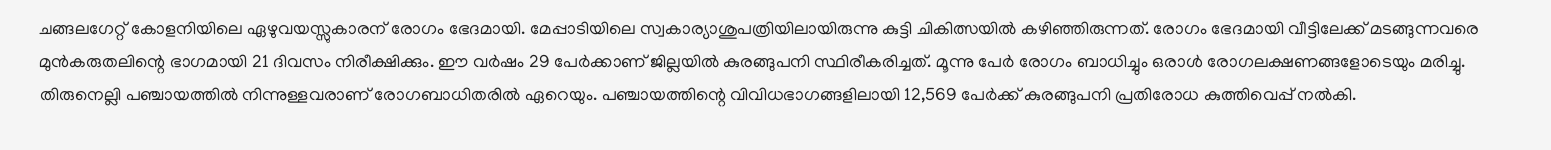ചങ്ങലഗേറ്റ് കോളനിയിലെ ഏഴുവയസ്സുകാരന് രോഗം ഭേദമായി. മേപ്പാടിയിലെ സ്വകാര്യാശുപത്രിയിലായിരുന്നു കുട്ടി ചികിത്സയില്‍ കഴിഞ്ഞിരുന്നത്. രോഗം ഭേദമായി വീട്ടിലേക്ക് മടങ്ങുന്നവരെ മുന്‍കരുതലിന്റെ ഭാഗമായി 21 ദിവസം നിരീക്ഷിക്കും. ഈ വര്‍ഷം 29 പേര്‍ക്കാണ് ജില്ലയില്‍ കുരങ്ങുപനി സ്ഥിരീകരിച്ചത്. മൂന്നു പേര്‍ രോഗം ബാധിച്ചും ഒരാള്‍ രോഗലക്ഷണങ്ങളോടെയും മരിച്ചു. തിരുനെല്ലി പഞ്ചായത്തില്‍ നിന്നുള്ളവരാണ് രോഗബാധിതരില്‍ ഏറെയും. പഞ്ചായത്തിന്റെ വിവിധഭാഗങ്ങളിലായി 12,569 പേര്‍ക്ക് കുരങ്ങുപനി പ്രതിരോധ കുത്തിവെപ്പ് നല്‍കി.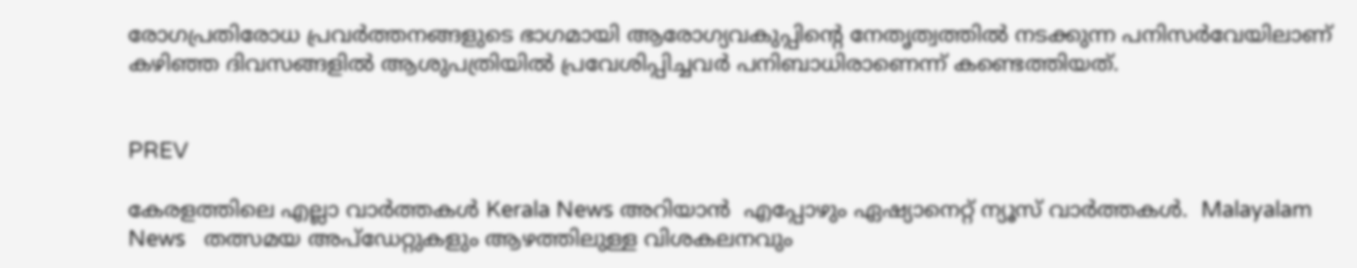രോഗപ്രതിരോധ പ്രവര്‍ത്തനങ്ങളുടെ ഭാഗമായി ആരോഗ്യവകുപ്പിന്റെ നേതൃത്വത്തില്‍ നടക്കുന്ന പനിസര്‍വേയിലാണ് കഴിഞ്ഞ ദിവസങ്ങളില്‍ ആശുപത്രിയില്‍ പ്രവേശിപ്പിച്ചവര്‍ പനിബാധിരാണെന്ന് കണ്ടെത്തിയത്.


PREV

കേരളത്തിലെ എല്ലാ വാർത്തകൾ Kerala News അറിയാൻ  എപ്പോഴും ഏഷ്യാനെറ്റ് ന്യൂസ് വാർത്തകൾ.  Malayalam News   തത്സമയ അപ്‌ഡേറ്റുകളും ആഴത്തിലുള്ള വിശകലനവും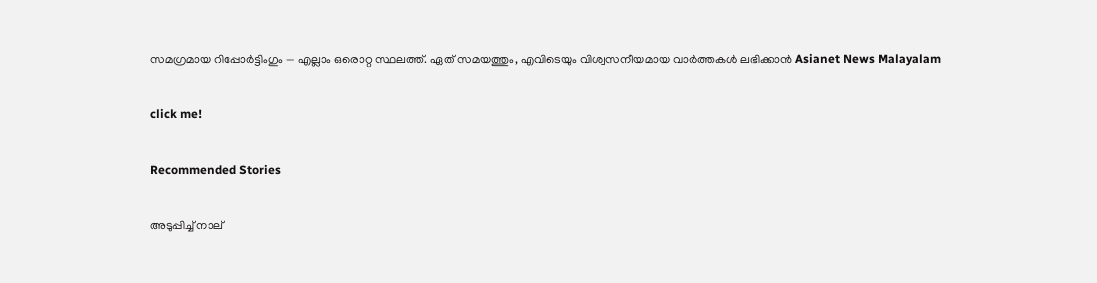സമഗ്രമായ റിപ്പോർട്ടിംഗും — എല്ലാം ഒരൊറ്റ സ്ഥലത്ത്. ഏത് സമയത്തും, എവിടെയും വിശ്വസനീയമായ വാർത്തകൾ ലഭിക്കാൻ Asianet News Malayalam

click me!

Recommended Stories

അടുപ്പിച്ച് നാല്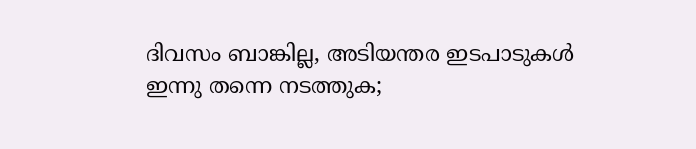ദിവസം ബാങ്കില്ല, അടിയന്തര ഇടപാടുകൾ ഇന്നു തന്നെ നടത്തുക;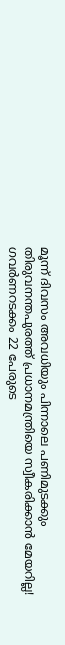മൂന്ന് ദിവസം അവധിയും പിന്നാലെ പണിമുടക്കും
തിരുവനന്തപുരത്ത് പ്രധാനമന്ത്രിയെ സ്വീകരിക്കാൻ മേയറില്ല! ഗവർണറടക്കം 22 പേരുടെ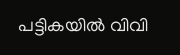പട്ടികയിൽ വിവി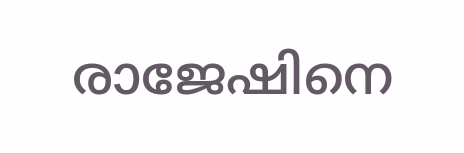രാജേഷിനെ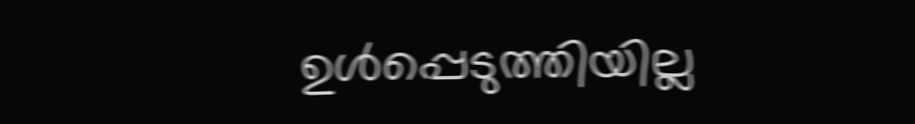ഉൾപ്പെടുത്തിയില്ല